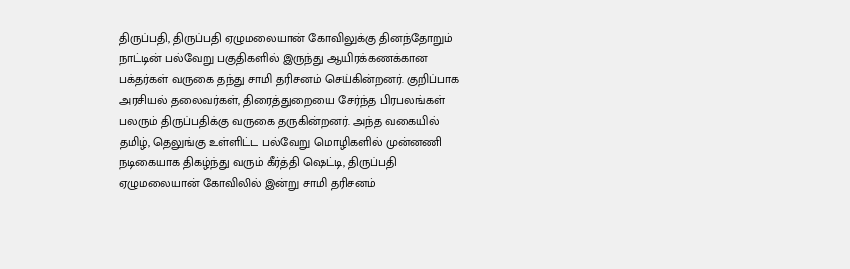திருப்பதி, திருப்பதி ஏழுமலையான் கோவிலுக்கு தினந்தோறும் நாட்டின் பல்வேறு பகுதிகளில் இருந்து ஆயிரக்கணக்கான பக்தர்கள் வருகை தந்து சாமி தரிசனம் செய்கின்றனர். குறிப்பாக அரசியல் தலைவர்கள், திரைத்துறையை சேர்ந்த பிரபலங்கள் பலரும் திருப்பதிக்கு வருகை தருகின்றனர். அந்த வகையில் தமிழ், தெலுங்கு உள்ளிட்ட பல்வேறு மொழிகளில் முன்னணி நடிகையாக திகழ்ந்து வரும் கீர்த்தி ஷெட்டி, திருப்பதி ஏழுமலையான் கோவிலில் இன்று சாமி தரிசனம்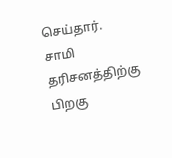செய்தார். சாமி தரிசனத்திற்கு பிறகு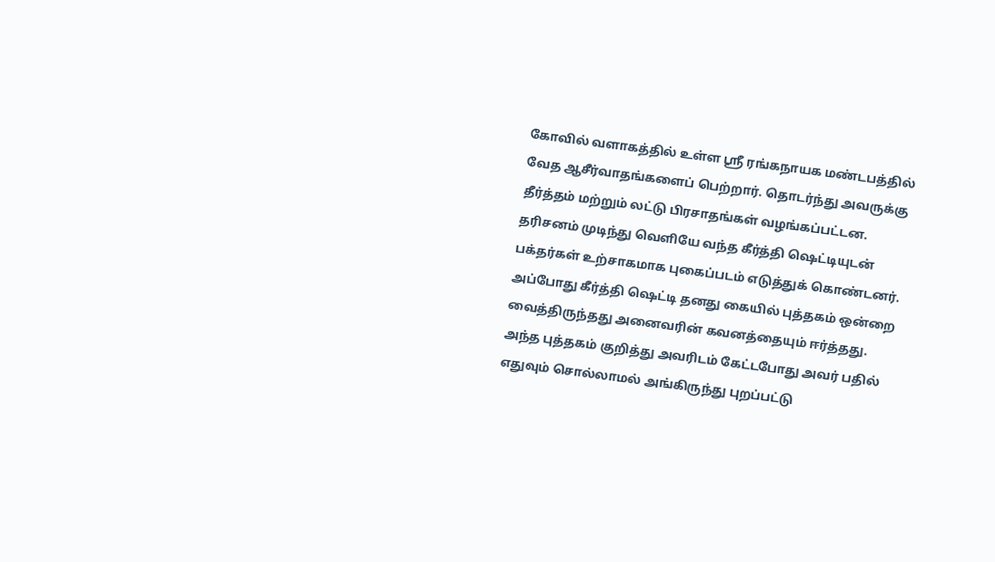கோவில் வளாகத்தில் உள்ள ஸ்ரீ ரங்கநாயக மண்டபத்தில் வேத ஆசீர்வாதங்களைப் பெற்றார். தொடர்ந்து அவருக்கு தீர்த்தம் மற்றும் லட்டு பிரசாதங்கள் வழங்கப்பட்டன. தரிசனம் முடிந்து வெளியே வந்த கீர்த்தி ஷெட்டியுடன் பக்தர்கள் உற்சாகமாக புகைப்படம் எடுத்துக் கொண்டனர். அப்போது கீர்த்தி ஷெட்டி தனது கையில் புத்தகம் ஒன்றை வைத்திருந்தது அனைவரின் கவனத்தையும் ஈர்த்தது. அந்த புத்தகம் குறித்து அவரிடம் கேட்டபோது அவர் பதில் எதுவும் சொல்லாமல் அங்கிருந்து புறப்பட்டு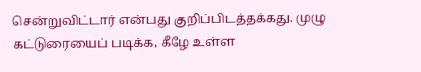சென்றுவிட்டார் என்பது குறிப்பிடத்தக்கது. முழு கட்டுரையைப் படிக்க, கீழே உள்ள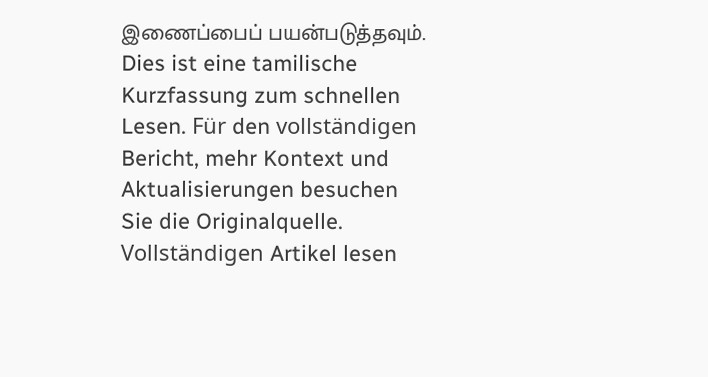இணைப்பைப் பயன்படுத்தவும்.
Dies ist eine tamilische Kurzfassung zum schnellen Lesen. Für den vollständigen Bericht, mehr Kontext und Aktualisierungen besuchen Sie die Originalquelle.
Vollständigen Artikel lesen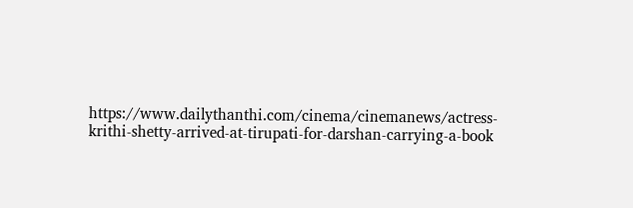https://www.dailythanthi.com/cinema/cinemanews/actress-krithi-shetty-arrived-at-tirupati-for-darshan-carrying-a-book